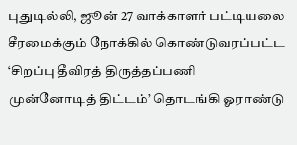புதுடில்லி, ஜூன் 27 வாக்காளர் பட்டியலை சீரமைக்கும் நோக்கில் கொண்டுவரப்பட்ட ‘சிறப்பு தீவிரத் திருத்தப்பணி முன்னோடித் திட்டம்’ தொடங்கி ஓராண்டு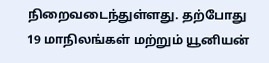நிறைவடைந்துள்ளது. தற்போது 19 மாநிலங்கள் மற்றும் யூனியன்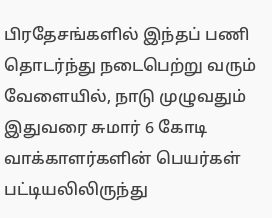பிரதேசங்களில் இந்தப் பணி தொடர்ந்து நடைபெற்று வரும் வேளையில், நாடு முழுவதும் இதுவரை சுமார் 6 கோடி வாக்காளர்களின் பெயர்கள் பட்டியலிலிருந்து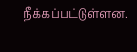நீக்கப்பட்டுள்ளன.